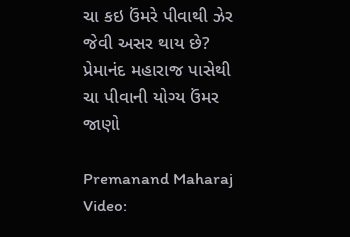ચા કઇ ઉંમરે પીવાથી ઝેર જેવી અસર થાય છે? પ્રેમાનંદ મહારાજ પાસેથી ચા પીવાની યોગ્ય ઉંમર જાણો

Premanand Maharaj Video: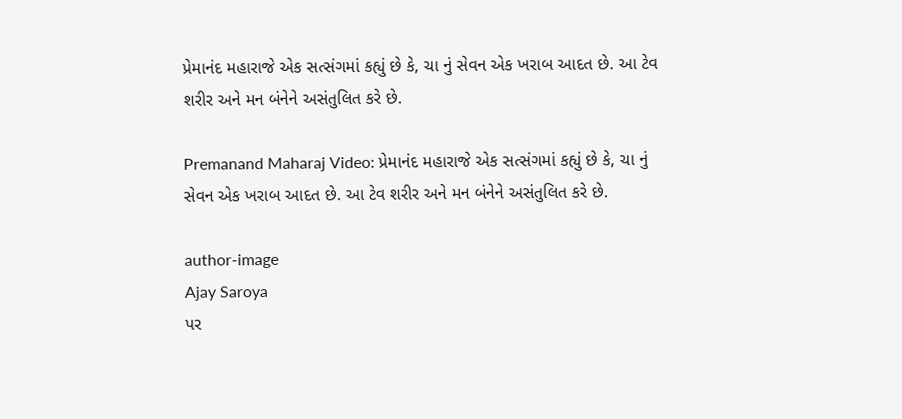પ્રેમાનંદ મહારાજે એક સત્સંગમાં કહ્યું છે કે, ચા નું સેવન એક ખરાબ આદત છે. આ ટેવ શરીર અને મન બંનેને અસંતુલિત કરે છે.

Premanand Maharaj Video: પ્રેમાનંદ મહારાજે એક સત્સંગમાં કહ્યું છે કે, ચા નું સેવન એક ખરાબ આદત છે. આ ટેવ શરીર અને મન બંનેને અસંતુલિત કરે છે.

author-image
Ajay Saroya
પર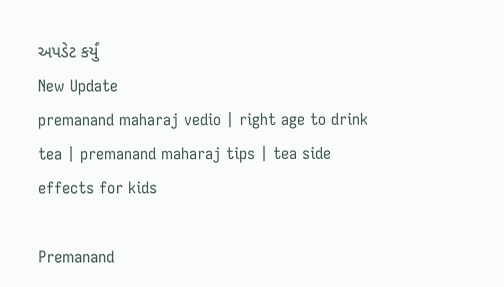અપડેટ કર્યું
New Update
premanand maharaj vedio | right age to drink tea | premanand maharaj tips | tea side effects for kids

Premanand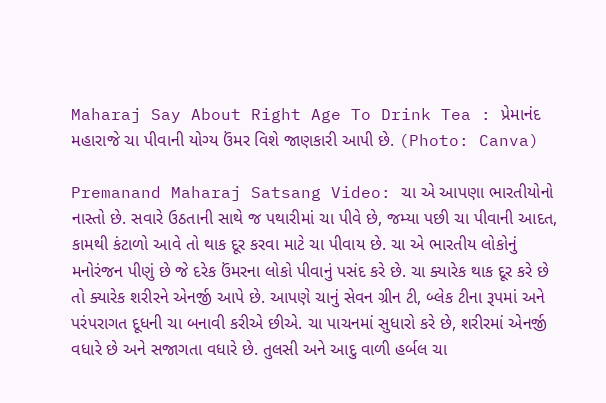Maharaj Say About Right Age To Drink Tea : પ્રેમાનંદ મહારાજે ચા પીવાની યોગ્ય ઉંમર વિશે જાણકારી આપી છે. (Photo: Canva)

Premanand Maharaj Satsang Video: ચા એ આપણા ભારતીયોનો નાસ્તો છે. સવારે ઉઠતાની સાથે જ પથારીમાં ચા પીવે છે, જમ્યા પછી ચા પીવાની આદત, કામથી કંટાળો આવે તો થાક દૂર કરવા માટે ચા પીવાય છે. ચા એ ભારતીય લોકોનું મનોરંજન પીણું છે જે દરેક ઉંમરના લોકો પીવાનું પસંદ કરે છે. ચા ક્યારેક થાક દૂર કરે છે તો ક્યારેક શરીરને એનર્જી આપે છે. આપણે ચાનું સેવન ગ્રીન ટી, બ્લેક ટીના રૂપમાં અને પરંપરાગત દૂધની ચા બનાવી કરીએ છીએ. ચા પાચનમાં સુધારો કરે છે, શરીરમાં એનર્જી વધારે છે અને સજાગતા વધારે છે. તુલસી અને આદુ વાળી હર્બલ ચા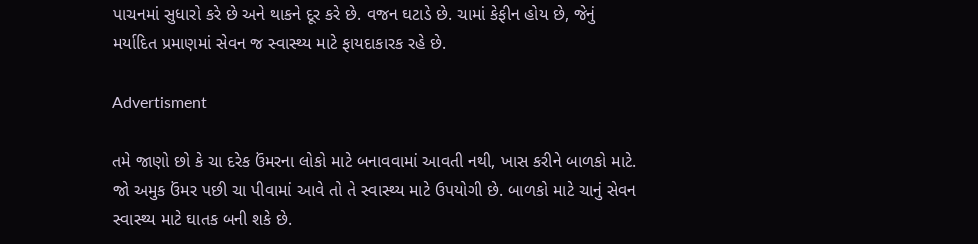પાચનમાં સુધારો કરે છે અને થાકને દૂર કરે છે. વજન ઘટાડે છે. ચામાં કેફીન હોય છે, જેનું મર્યાદિત પ્રમાણમાં સેવન જ સ્વાસ્થ્ય માટે ફાયદાકારક રહે છે.

Advertisment

તમે જાણો છો કે ચા દરેક ઉંમરના લોકો માટે બનાવવામાં આવતી નથી, ખાસ કરીને બાળકો માટે. જો અમુક ઉંમર પછી ચા પીવામાં આવે તો તે સ્વાસ્થ્ય માટે ઉપયોગી છે. બાળકો માટે ચાનું સેવન સ્વાસ્થ્ય માટે ઘાતક બની શકે છે.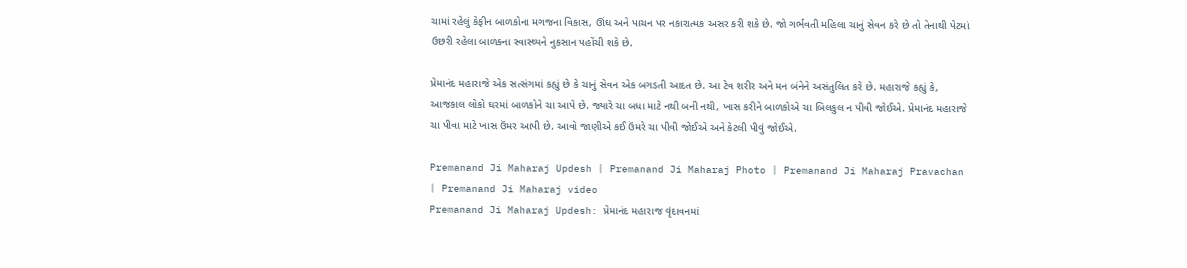ચામાં રહેલું કેફીન બાળકોના મગજના વિકાસ, ઊંઘ અને પાચન પર નકારાત્મક અસર કરી શકે છે. જો ગર્ભવતી મહિલા ચાનું સેવન કરે છે તો તેનાથી પેટમાં ઉછરી રહેલા બાળકના સ્વાસ્થ્યને નુકસાન પહોંચી શકે છે.

પ્રેમાનંદ મહારાજે એક સત્સંગમાં કહ્યું છે કે ચાનું સેવન એક બગડતી આદત છે. આ ટેવ શરીર અને મન બંનેને અસંતુલિત કરે છે. મહારાજે કહ્યું કે, આજકાલ લોકો ઘરમાં બાળકોને ચા આપે છે. જ્યારે ચા બધા માટે નથી બની નથી, ખાસ કરીને બાળકોએ ચા બિલકુલ ન પીવી જોઈએ. પ્રેમાનંદ મહારાજે ચા પીવા માટે ખાસ ઉંમર આપી છે. આવો જાણીએ કઈ ઉંમરે ચા પીવી જોઈએ અને કેટલી પીવું જોઈએ.

Premanand Ji Maharaj Updesh | Premanand Ji Maharaj Photo | Premanand Ji Maharaj Pravachan | Premanand Ji Maharaj video
Premanand Ji Maharaj Updesh: પ્રેમાનંદ મહારાજ વૃંદાવનમાં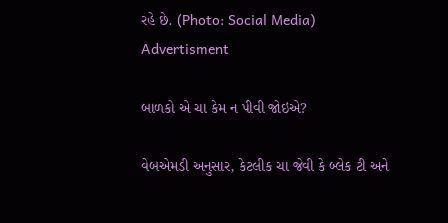રહે છે. (Photo: Social Media)
Advertisment

બાળકો એ ચા કેમ ન પીવી જોઇએ?

વેબએમડી અનુસાર, કેટલીક ચા જેવી કે બ્લેક ટી અને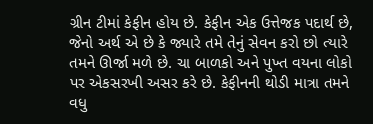ગ્રીન ટીમાં કેફીન હોય છે. કેફીન એક ઉત્તેજક પદાર્થ છે, જેનો અર્થ એ છે કે જ્યારે તમે તેનું સેવન કરો છો ત્યારે તમને ઊર્જા મળે છે. ચા બાળકો અને પુખ્ત વયના લોકો પર એકસરખી અસર કરે છે. કેફીનની થોડી માત્રા તમને વધુ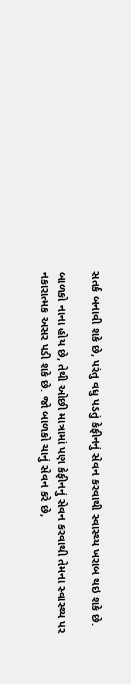સતર્ક બનાવી શકે છે, પરંતુ વધુ પડતું કેફીનનું સેવન કરવાથી સ્વાસ્થ્ય ખરાબ થઇ શકે છે.

બાળકો નાના હોય છે, તેથી ઓછી માત્રામાં પણ કેફીનનું સેવન કરવાથી તેમના સ્વાસ્થ્ય પર નકારાત્મક અસર પડી શકે છે. જો બાળકો ચાનું સેવન કરે છે,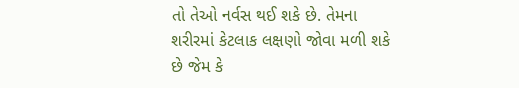તો તેઓ નર્વસ થઈ શકે છે. તેમના શરીરમાં કેટલાક લક્ષણો જોવા મળી શકે છે જેમ કે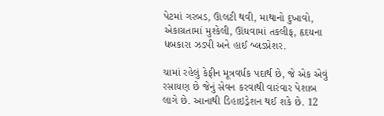પેટમાં ગરબડ, ઊલટી થવી, માથાનો દુખાવો, એકાગ્રતામાં મુશ્કેલી, ઊંઘવામાં તકલીફ, હૃદયના ધબકારા ઝડપી અને હાઈ બ્લડપ્રેશર.

ચામાં રહેલું કેફીન મૂત્રવર્ધક પદાર્થ છે, જે એક એવું રસાયણ છે જેનું સેવન કરવાથી વારંવાર પેશાબ લાગે છે. આનાથી ડિહાઇડ્રેશન થઈ શકે છે. 12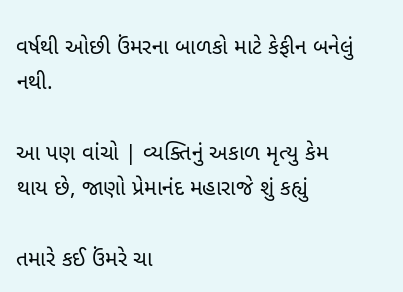વર્ષથી ઓછી ઉંમરના બાળકો માટે કેફીન બનેલું નથી.

આ પણ વાંચો | વ્યક્તિનું અકાળ મૃત્યુ કેમ થાય છે, જાણો પ્રેમાનંદ મહારાજે શું કહ્યું

તમારે કઈ ઉંમરે ચા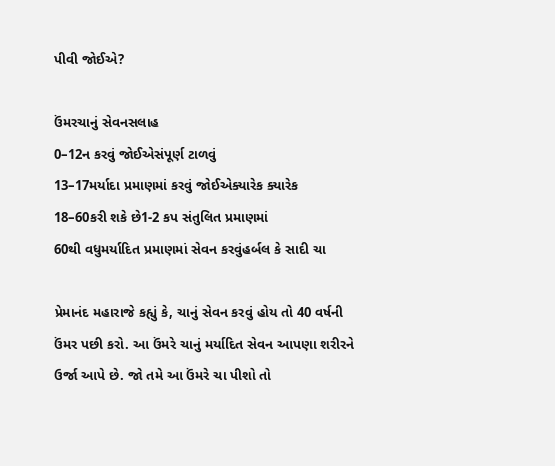પીવી જોઈએ?

ઉંમરચાનું સેવનસલાહ
0–12ન કરવું જોઈએસંપૂર્ણ ટાળવું
13–17મર્યાદા પ્રમાણમાં કરવું જોઈએક્યારેક ક્યારેક
18–60કરી શકે છે1-2 કપ સંતુલિત પ્રમાણમાં
60થી વધુમર્યાદિત પ્રમાણમાં સેવન કરવુંહર્બલ કે સાદી ચા

પ્રેમાનંદ મહારાજે કહ્યું કે, ચાનું સેવન કરવું હોય તો 40 વર્ષની ઉંમર પછી કરો. આ ઉંમરે ચાનું મર્યાદિત સેવન આપણા શરીરને ઉર્જા આપે છે. જો તમે આ ઉંમરે ચા પીશો તો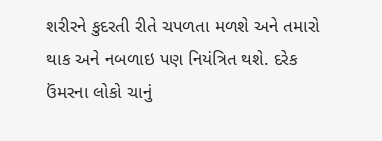શરીરને કુદરતી રીતે ચપળતા મળશે અને તમારો થાક અને નબળાઇ પણ નિયંત્રિત થશે. દરેક ઉંમરના લોકો ચાનું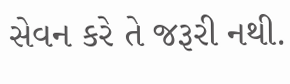સેવન કરે તે જરૂરી નથી.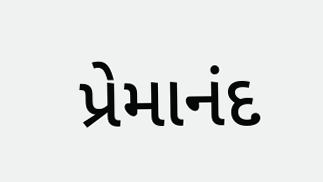પ્રેમાનંદ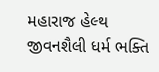મહારાજ હેલ્થ જીવનશૈલી ધર્મ ભક્તિ